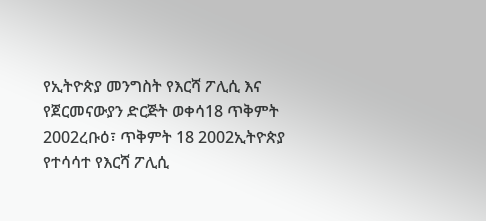የኢትዮጵያ መንግስት የእርሻ ፖሊሲ እና የጀርመናውያን ድርጅት ወቀሳ18 ጥቅምት 2002ረቡዕ፣ ጥቅምት 18 2002ኢትዮጵያ የተሳሳተ የእርሻ ፖሊሲ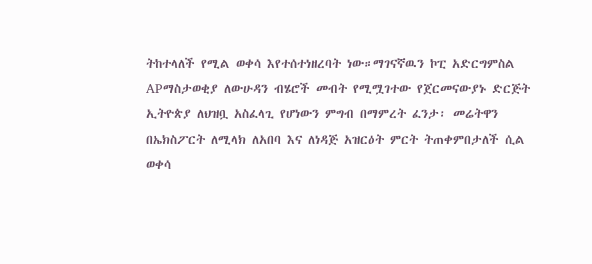ትከተላለች የሚል ወቀሳ እየተሰተነዘረባት ነው።ማገናኛዉን ኮፒ አድርግምስል APማስታወቂያ ለውሁዳን ብሄሮች መብት የሚሟገተው የጀርመናውያኑ ድርጅት ኢትዮጵያ ለህዝቧ አስፈላጊ የሆነውን ምግብ በማምረት ፈንታ፡ መሬትዋን በኤክስፖርት ለሚላክ ለአበባ እና ለነዳጅ አዝርዕት ምርት ትጠቀምበታለች ሲል ወቀሳ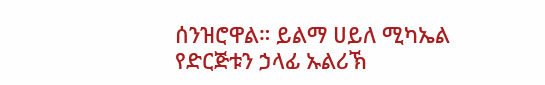ሰንዝሮዋል። ይልማ ሀይለ ሚካኤል የድርጅቱን ኃላፊ ኡልሪኽ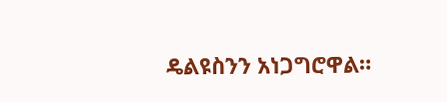ዴልዩስንን አነጋግሮዋል።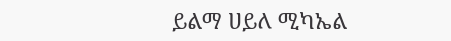ይልማ ሀይለ ሚካኤል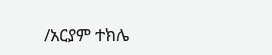/አርያም ተክሌ